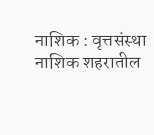नाशिक : वृत्तसंस्था
नाशिक शहरातील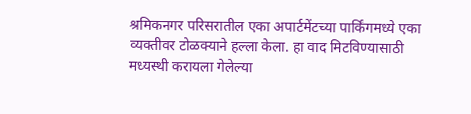श्रमिकनगर परिसरातील एका अपार्टमेंटच्या पार्किंगमध्ये एका व्यक्तीवर टोळक्याने हल्ला केला. हा वाद मिटविण्यासाठी मध्यस्थी करायला गेलेल्या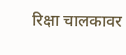रिक्षा चालकावर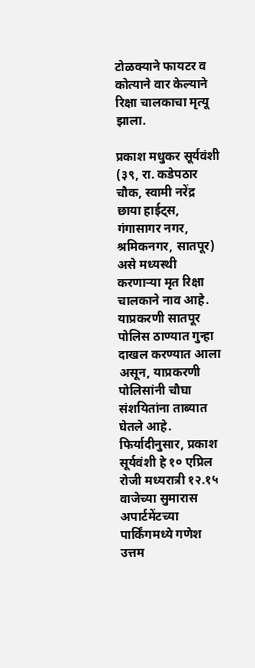टोळक्याने फायटर व कोत्याने वार केल्याने रिक्षा चालकाचा मृत्यू झाला.

प्रकाश मधुकर सूर्यवंशी (३९, रा. कडेपठार चौक, स्वामी नरेंद्र छाया हाईट्स, गंगासागर नगर, श्रमिकनगर, सातपूर) असे मध्यस्थी करणाऱ्या मृत रिक्षा चालकाने नाव आहे. याप्रकरणी सातपूर पोलिस ठाण्यात गुन्हा दाखल करण्यात आला असून, याप्रकरणी पोलिसांनी चौघा संशयितांना ताब्यात घेतले आहे.
फिर्यादीनुसार, प्रकाश सूर्यवंशी हे १० एप्रिल रोजी मध्यरात्री १२.१५ वाजेच्या सुमारास अपार्टमेंटच्या पार्किंगमध्ये गणेश उत्तम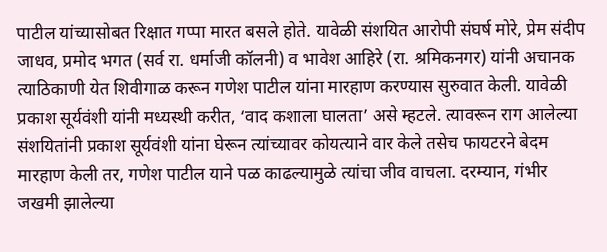पाटील यांच्यासोबत रिक्षात गप्पा मारत बसले होते. यावेळी संशयित आरोपी संघर्ष मोरे, प्रेम संदीप जाधव, प्रमोद भगत (सर्व रा. धर्माजी कॉलनी) व भावेश आहिरे (रा. श्रमिकनगर) यांनी अचानक त्याठिकाणी येत शिवीगाळ करून गणेश पाटील यांना मारहाण करण्यास सुरुवात केली. यावेळी प्रकाश सूर्यवंशी यांनी मध्यस्थी करीत, ‘वाद कशाला घालता’ असे म्हटले. त्यावरून राग आलेल्या संशयितांनी प्रकाश सूर्यवंशी यांना घेरून त्यांच्यावर कोयत्याने वार केले तसेच फायटरने बेदम मारहाण केली तर, गणेश पाटील याने पळ काढल्यामुळे त्यांचा जीव वाचला. दरम्यान, गंभीर जखमी झालेल्या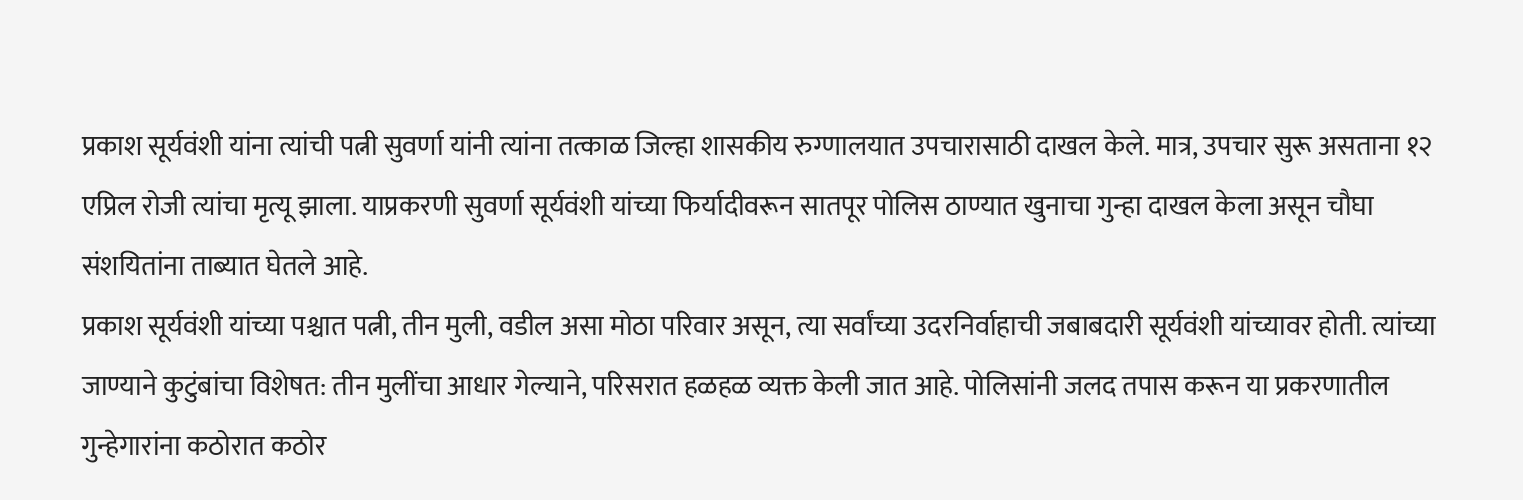प्रकाश सूर्यवंशी यांना त्यांची पत्नी सुवर्णा यांनी त्यांना तत्काळ जिल्हा शासकीय रुग्णालयात उपचारासाठी दाखल केले. मात्र, उपचार सुरू असताना १२ एप्रिल रोजी त्यांचा मृत्यू झाला. याप्रकरणी सुवर्णा सूर्यवंशी यांच्या फिर्यादीवरून सातपूर पोलिस ठाण्यात खुनाचा गुन्हा दाखल केला असून चौघा संशयितांना ताब्यात घेतले आहे.
प्रकाश सूर्यवंशी यांच्या पश्चात पत्नी, तीन मुली, वडील असा मोठा परिवार असून, त्या सर्वांच्या उदरनिर्वाहाची जबाबदारी सूर्यवंशी यांच्यावर होती. त्यांच्या जाण्याने कुटुंबांचा विशेषत: तीन मुलींचा आधार गेल्याने, परिसरात हळहळ व्यक्त केली जात आहे. पोलिसांनी जलद तपास करून या प्रकरणातील गुन्हेगारांना कठोरात कठोर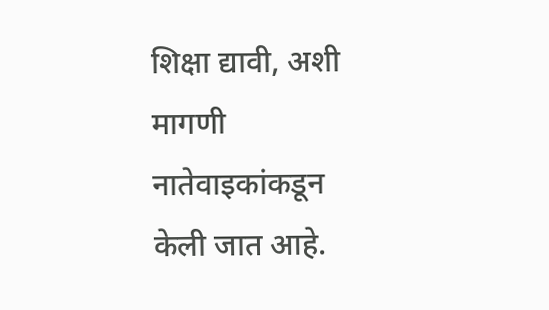शिक्षा द्यावी, अशी मागणी नातेवाइकांकडून केली जात आहे.